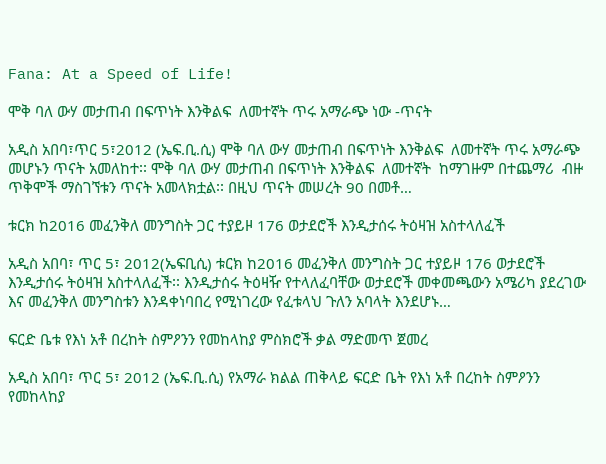Fana: At a Speed of Life!

ሞቅ ባለ ውሃ መታጠብ በፍጥነት እንቅልፍ  ለመተኛት ጥሩ አማራጭ ነው -ጥናት

አዲስ አበባ፣ጥር 5፣2012 (ኤፍ.ቢ.ሲ) ሞቅ ባለ ውሃ መታጠብ በፍጥነት እንቅልፍ  ለመተኛት ጥሩ አማራጭ  መሆኑን ጥናት አመለከተ፡፡ ሞቅ ባለ ውሃ መታጠብ በፍጥነት እንቅልፍ  ለመተኛት  ከማገዙም በተጨማሪ  ብዙ ጥቅሞች ማስገኘቱን ጥናት አመላክቷል፡፡ በዚህ ጥናት መሠረት 90 በመቶ…

ቱርክ ከ2016 መፈንቅለ መንግስት ጋር ተያይዞ 176 ወታደሮች እንዲታሰሩ ትዕዛዝ አስተላለፈች

አዲስ አበባ፣ ጥር 5፣ 2012(ኤፍቢሲ) ቱርክ ከ2016 መፈንቅለ መንግስት ጋር ተያይዞ 176 ወታደሮች እንዲታሰሩ ትዕዛዝ አስተላለፈች፡፡ እንዲታሰሩ ትዕዛዥ የተላለፈባቸው ወታደሮች መቀመጫውን አሜሪካ ያደረገው እና መፈንቅለ መንግስቱን እንዳቀነባበረ የሚነገረው የፈቱላህ ጉለን አባላት እንደሆኑ…

ፍርድ ቤቱ የእነ አቶ በረከት ስምዖንን የመከላከያ ምስክሮች ቃል ማድመጥ ጀመረ

አዲስ አበባ፣ ጥር 5፣ 2012 (ኤፍ.ቢ.ሲ) የአማራ ክልል ጠቅላይ ፍርድ ቤት የእነ አቶ በረከት ስምዖንን የመከላከያ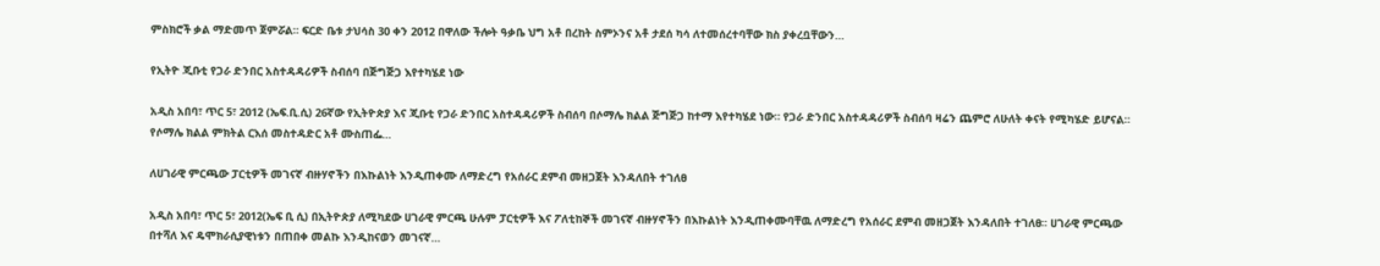ምስክሮች ቃል ማድመጥ ጀምሯል። ፍርድ ቤቱ ታህሳስ 30 ቀን 2012 በዋለው ችሎት ዓቃቤ ህግ አቶ በረከት ስምኦንና አቶ ታደሰ ካሳ ለተመሰረተባቸው ክስ ያቀረቧቸውን…

የኢትዮ ጂቡቲ የጋራ ድንበር አስተዳዳሪዎች ስብሰባ በጅግጅጋ እየተካሄደ ነው

አዲስ አበባ፣ ጥር 5፣ 2012 (ኤፍ.ቢ.ሲ) 26ኛው የኢትዮጵያ እና ጂቡቲ የጋራ ድንበር አስተዳዳሪዎች ስብሰባ በሶማሌ ክልል ጅግጅጋ ከተማ እየተካሄደ ነው። የጋራ ድንበር አስተዳዳሪዎች ስብሰባ ዛሬን ጨምሮ ለሁለት ቀናት የሚካሄድ ይሆናል። የሶማሌ ክልል ምክትል ርእሰ መስተዳድር አቶ ሙስጠፌ…

ለሀገራዊ ምርጫው ፓርቲዎች መገናኛ ብዙሃኖችን በእኩልነት እንዲጠቀሙ ለማድረግ የአሰራር ደምብ መዘጋጀት እንዳለበት ተገለፀ

አዲስ አበባ፣ ጥር 5፣ 2012(ኤፍ ቢ ሲ) በኢትዮጵያ ለሚካደው ሀገራዊ ምርጫ ሁሉም ፓርቲዎች እና ፖለቲከኞች መገናኛ ብዙሃኖችን በእኩልነት እንዲጠቀሙባቸዉ ለማድረግ የአሰራር ደምብ መዘጋጀት እንዳለበት ተገለፀ፡፡ ሀገራዊ ምርጫው በተሻለ እና ዴሞክራሲያዊነቱን በጠበቀ መልኩ እንዲከናወን መገናኛ…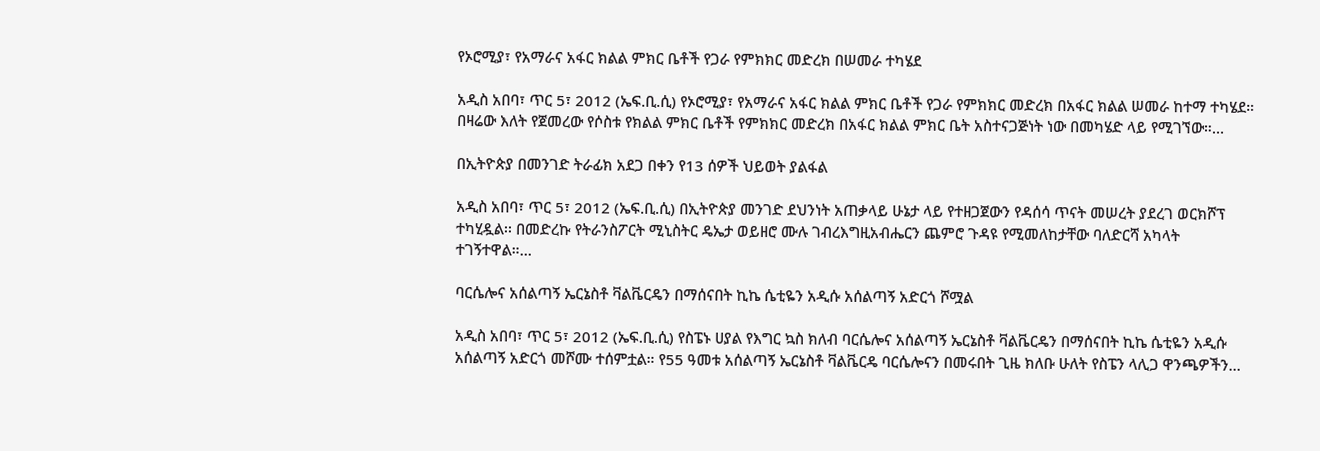የኦሮሚያ፣ የአማራና አፋር ክልል ምክር ቤቶች የጋራ የምክክር መድረክ በሠመራ ተካሄደ

አዲስ አበባ፣ ጥር 5፣ 2012 (ኤፍ.ቢ.ሲ) የኦሮሚያ፣ የአማራና አፋር ክልል ምክር ቤቶች የጋራ የምክክር መድረክ በአፋር ክልል ሠመራ ከተማ ተካሄደ። በዛሬው እለት የጀመረው የሶስቱ የክልል ምክር ቤቶች የምክክር መድረክ በአፋር ክልል ምክር ቤት አስተናጋጅነት ነው በመካሄድ ላይ የሚገኘው።…

በኢትዮጵያ በመንገድ ትራፊክ አደጋ በቀን የ13 ሰዎች ህይወት ያልፋል

አዲስ አበባ፣ ጥር 5፣ 2012 (ኤፍ.ቢ.ሲ) በኢትዮጵያ መንገድ ደህንነት አጠቃላይ ሁኔታ ላይ የተዘጋጀውን የዳሰሳ ጥናት መሠረት ያደረገ ወርክሾፕ ተካሂዷል፡፡ በመድረኩ የትራንስፖርት ሚኒስትር ዴኤታ ወይዘሮ ሙሉ ገብረእግዚአብሔርን ጨምሮ ጉዳዩ የሚመለከታቸው ባለድርሻ አካላት ተገኝተዋል።…

ባርሴሎና አሰልጣኝ ኤርኔስቶ ቫልቬርዴን በማሰናበት ኪኬ ሴቲዬን አዲሱ አሰልጣኝ አድርጎ ሾሟል

አዲስ አበባ፣ ጥር 5፣ 2012 (ኤፍ.ቢ.ሲ) የስፔኑ ሀያል የእግር ኳስ ክለብ ባርሴሎና አሰልጣኝ ኤርኔስቶ ቫልቬርዴን በማሰናበት ኪኬ ሴቲዬን አዲሱ አሰልጣኝ አድርጎ መሾሙ ተሰምቷል። የ55 ዓመቱ አሰልጣኝ ኤርኔስቶ ቫልቬርዴ ባርሴሎናን በመሩበት ጊዜ ክለቡ ሁለት የስፔን ላሊጋ ዋንጫዎችን…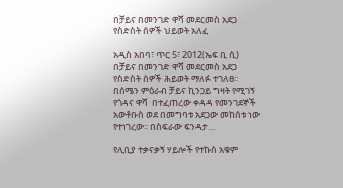በቻይና በመንገድ ዋሻ መደርመስ አደጋ የስድስት ሰዎች ህይወት አለፈ

አዲስ አበባ፣ ጥር 5፣ 2012(ኤፍ ቢ ሲ) በቻይና በመንገድ ዋሻ መደርመስ አደጋ የስድስት ሰዎች ሕይወት ማለፉ ተገለፀ፡፡ በሰሜን ምዕራብ ቻይና ኪንጋይ ግዛት የሚገኝ የጎዳና ዋሻ  በተፈጠረው ቀዳዳ የመንገደኞች አውቶቡስ ወደ በመግባቱ አደጋው መከሰቱ ነው የተነገረው፡፡ በስፍራው ፍንዳታ…

የሊቢያ ተቃናቃኝ ሃይሎች የተኩስ አቁም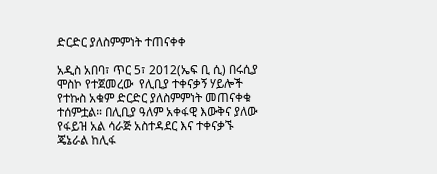ድርድር ያለስምምነት ተጠናቀቀ

አዲስ አበባ፣ ጥር 5፣ 2012(ኤፍ ቢ ሲ) በሩሲያ ሞስኮ የተጀመረው  የሊቢያ ተቀናቃኝ ሃይሎች የተኩስ አቁም ድርድር ያለስምምነት መጠናቀቁ ተሰምቷል። በሊቢያ ዓለም አቀፋዊ እውቅና ያለው የፋይዝ አል ሳራጅ አስተዳደር እና ተቀናቃኙ ጄኔራል ከሊፋ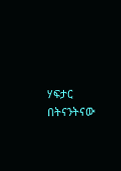ሃፍታር በትናንትናው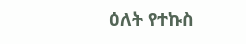ዕለት የተኩስ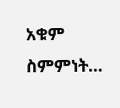አቁም ስምምነት…